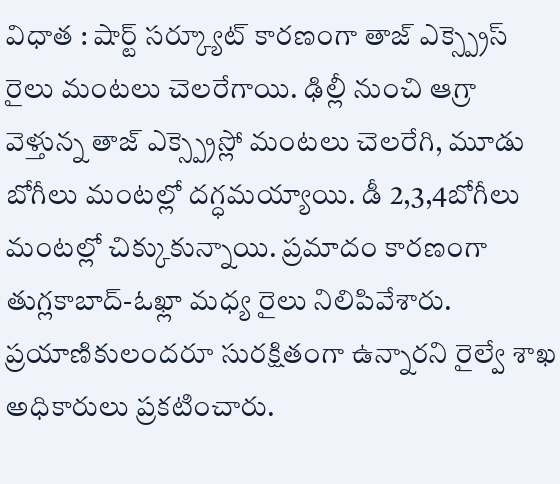విధాత : షార్ట్ సర్క్యూట్ కారణంగా తాజ్ ఎక్స్ప్రెస్ రైలు మంటలు చెలరేగాయి. ఢిల్లీ నుంచి ఆగ్రా వెళ్తున్న తాజ్ ఎక్స్ప్రెస్లో మంటలు చెలరేగి, మూడు బోగీలు మంటల్లో దగ్ధమయ్యాయి. డీ 2,3,4బోగీలు మంటల్లో చిక్కుకున్నాయి. ప్రమాదం కారణంగా తుగ్లకాబాద్-ఓఖ్లా మధ్య రైలు నిలిపివేశారు. ప్రయాణికులందరూ సురక్షితంగా ఉన్నారని రైల్వే శాఖ అధికారులు ప్రకటించారు.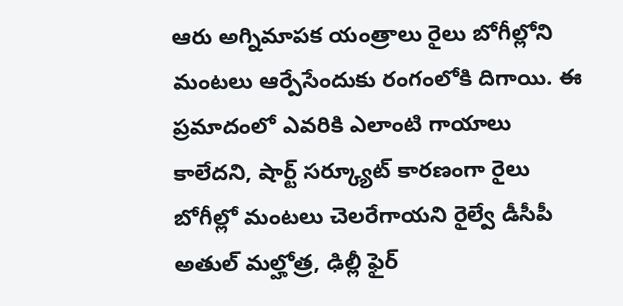ఆరు అగ్నిమాపక యంత్రాలు రైలు బోగీల్లోని మంటలు ఆర్పేసేందుకు రంగంలోకి దిగాయి. ఈ ప్రమాదంలో ఎవరికి ఎలాంటి గాయాలు కాలేదని, షార్ట్ సర్క్యూట్ కారణంగా రైలు బోగీల్లో మంటలు చెలరేగాయని రైల్వే డీసీపీ అతుల్ మల్హోత్ర, ఢిల్లీ ఫైర్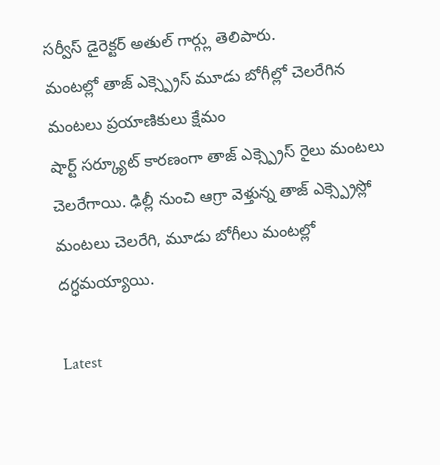సర్వీస్ డైరెక్టర్ అతుల్ గార్గ్లు తెలిపారు.
మంటల్లో తాజ్ ఎక్స్ప్రెస్ మూడు బోగీల్లో చెలరేగిన మంటలు ప్రయాణికులు క్షేమం
షార్ట్ సర్క్యూట్ కారణంగా తాజ్ ఎక్స్ప్రెస్ రైలు మంటలు చెలరేగాయి. ఢిల్లీ నుంచి ఆగ్రా వెళ్తున్న తాజ్ ఎక్స్ప్రెస్లో మంటలు చెలరేగి, మూడు బోగీలు మంటల్లో దగ్ధమయ్యాయి.

Latest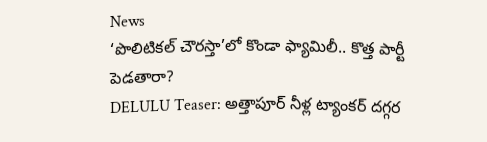News
‘పొలిటికల్ చౌరస్తా’లో కొండా ఫ్యామిలీ.. కొత్త పార్టీ పెడతారా?
DELULU Teaser: అత్తాపూర్ నీళ్ల ట్యాంకర్ దగ్గర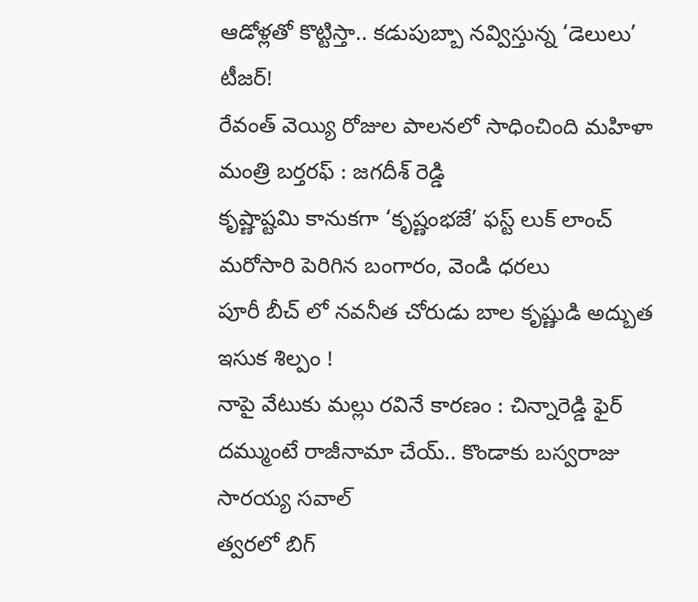ఆడోళ్లతో కొట్టిస్తా.. కడుపుబ్బా నవ్విస్తున్న ‘డెలులు’ టీజర్!
రేవంత్ వెయ్యి రోజుల పాలనలో సాధించింది మహిళా మంత్రి బర్తరఫ్ : జగదీశ్ రెడ్డి
కృష్ణాష్టమి కానుకగా ‘కృష్ణంభజే’ ఫస్ట్ లుక్ లాంచ్
మరోసారి పెరిగిన బంగారం, వెండి ధరలు
పూరీ బీచ్ లో నవనీత చోరుడు బాల కృష్ణుడి అద్బుత ఇసుక శిల్పం !
నాపై వేటుకు మల్లు రవినే కారణం : చిన్నారెడ్డి ఫైర్
దమ్ముంటే రాజీనామా చేయ్.. కొండాకు బస్వరాజు సారయ్య సవాల్
త్వరలో బిగ్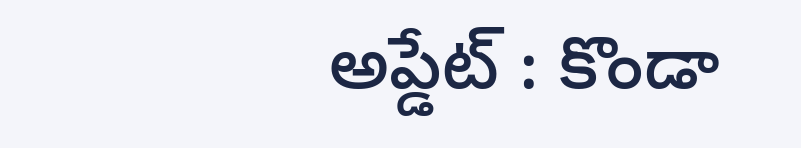అప్డేట్ : కొండా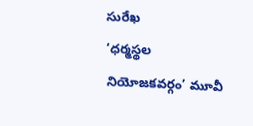సురేఖ
‘ధర్మస్థల నియోజకవర్గం’ మూవీ